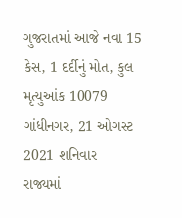ગુજરાતમાં આજે નવા 15 કેસ, 1 દર્દીનું મોત, કુલ મૃત્યુઆંક 10079
ગાંધીનગર, 21 ઓગસ્ટ 2021 શનિવાર
રાજ્યમાં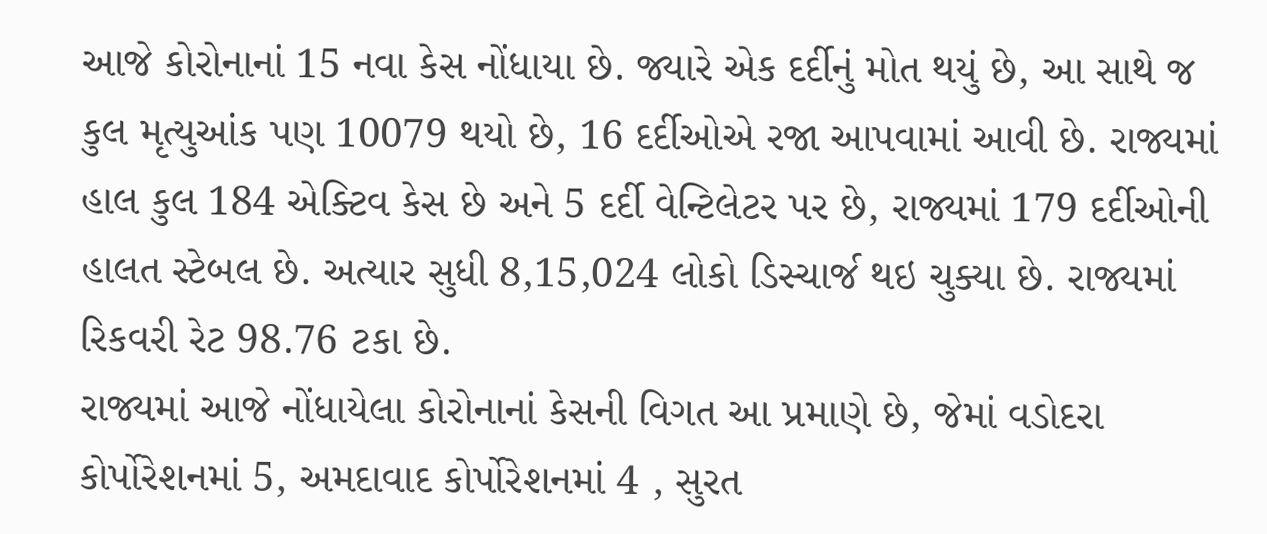આજે કોરોનાનાં 15 નવા કેસ નોંધાયા છે. જ્યારે એક દર્દીનું મોત થયું છે, આ સાથે જ કુલ મૃત્યુઆંક પણ 10079 થયો છે, 16 દર્દીઓએ રજા આપવામાં આવી છે. રાજ્યમાં હાલ કુલ 184 એક્ટિવ કેસ છે અને 5 દર્દી વેન્ટિલેટર પર છે, રાજ્યમાં 179 દર્દીઓની હાલત સ્ટેબલ છે. અત્યાર સુધી 8,15,024 લોકો ડિસ્ચાર્જ થઇ ચુક્યા છે. રાજ્યમાં રિકવરી રેટ 98.76 ટકા છે.
રાજ્યમાં આજે નોંધાયેલા કોરોનાનાં કેસની વિગત આ પ્રમાણે છે, જેમાં વડોદરા કોર્પોરેશનમાં 5, અમદાવાદ કોર્પોરેશનમાં 4 , સુરત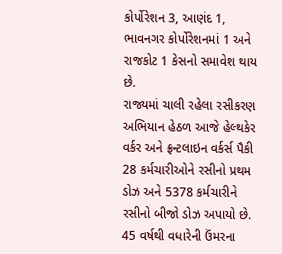કોર્પોરેશન 3, આણંદ 1, ભાવનગર કોર્પોરેશનમાં 1 અને રાજકોટ 1 કેસનો સમાવેશ થાય છે.
રાજ્યમાં ચાલી રહેલા રસીકરણ અભિયાન હેઠળ આજે હેલ્થકેર વર્કર અને ફ્રન્ટલાઇન વર્કર્સ પૈકી 28 કર્મચારીઓને રસીનો પ્રથમ ડોઝ અને 5378 કર્મચારીને રસીનો બીજો ડોઝ અપાયો છે. 45 વર્ષથી વધારેની ઉંમરના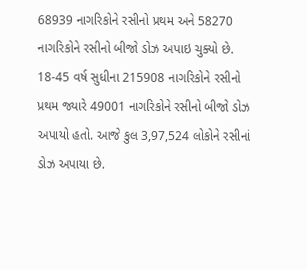68939 નાગરિકોને રસીનો પ્રથમ અને 58270 નાગરિકોને રસીનો બીજો ડોઝ અપાઇ ચુક્યો છે. 18-45 વર્ષ સુધીના 215908 નાગરિકોને રસીનો પ્રથમ જ્યારે 49001 નાગરિકોને રસીનો બીજો ડોઝ અપાયો હતો. આજે કુલ 3,97,524 લોકોને રસીનાં ડોઝ અપાયા છે.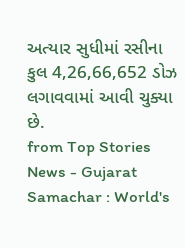અત્યાર સુધીમાં રસીના કુલ 4,26,66,652 ડોઝ લગાવવામાં આવી ચુક્યા છે.
from Top Stories News - Gujarat Samachar : World's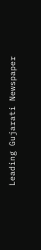Leading Gujarati Newspaper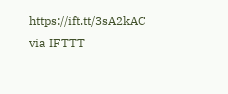https://ift.tt/3sA2kAC
via IFTTT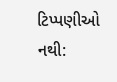ટિપ્પણીઓ નથી: